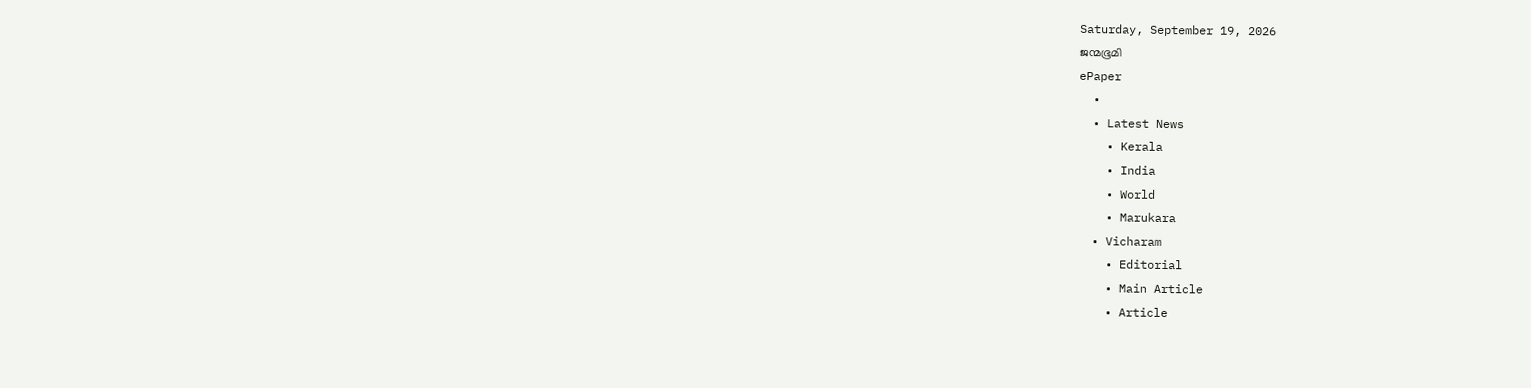Saturday, September 19, 2026
ജന്മഭൂമി
ePaper
  •
  • Latest News
    • Kerala
    • India
    • World
    • Marukara
  • Vicharam
    • Editorial
    • Main Article
    • Article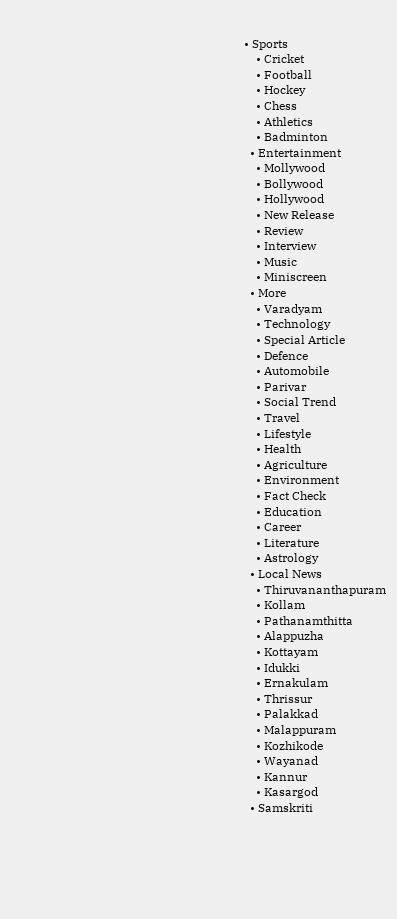• Sports
    • Cricket
    • Football
    • Hockey
    • Chess
    • Athletics
    • Badminton
  • Entertainment
    • Mollywood
    • Bollywood
    • Hollywood
    • New Release
    • Review
    • Interview
    • Music
    • Miniscreen
  • More
    • Varadyam
    • Technology
    • Special Article
    • Defence
    • Automobile
    • Parivar
    • Social Trend
    • Travel
    • Lifestyle
    • Health
    • Agriculture
    • Environment
    • Fact Check
    • Education
    • Career
    • Literature
    • Astrology
  • Local News
    • Thiruvananthapuram
    • Kollam
    • Pathanamthitta
    • Alappuzha
    • Kottayam
    • Idukki
    • Ernakulam
    • Thrissur
    • Palakkad
    • Malappuram
    • Kozhikode
    • Wayanad
    • Kannur
    • Kasargod
  • Samskriti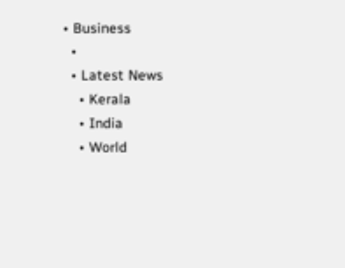• Business
  •
  • Latest News
    • Kerala
    • India
    • World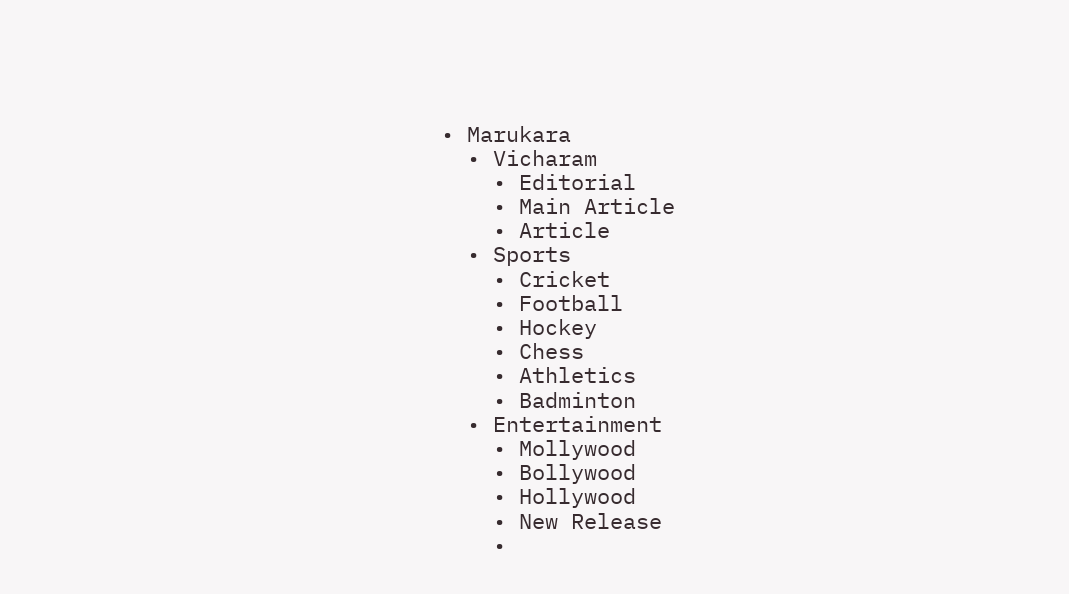• Marukara
  • Vicharam
    • Editorial
    • Main Article
    • Article
  • Sports
    • Cricket
    • Football
    • Hockey
    • Chess
    • Athletics
    • Badminton
  • Entertainment
    • Mollywood
    • Bollywood
    • Hollywood
    • New Release
    •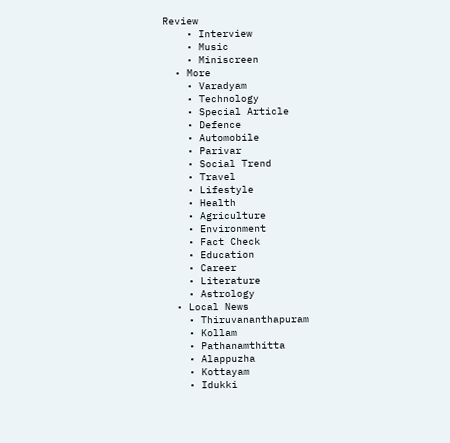Review
    • Interview
    • Music
    • Miniscreen
  • More
    • Varadyam
    • Technology
    • Special Article
    • Defence
    • Automobile
    • Parivar
    • Social Trend
    • Travel
    • Lifestyle
    • Health
    • Agriculture
    • Environment
    • Fact Check
    • Education
    • Career
    • Literature
    • Astrology
  • Local News
    • Thiruvananthapuram
    • Kollam
    • Pathanamthitta
    • Alappuzha
    • Kottayam
    • Idukki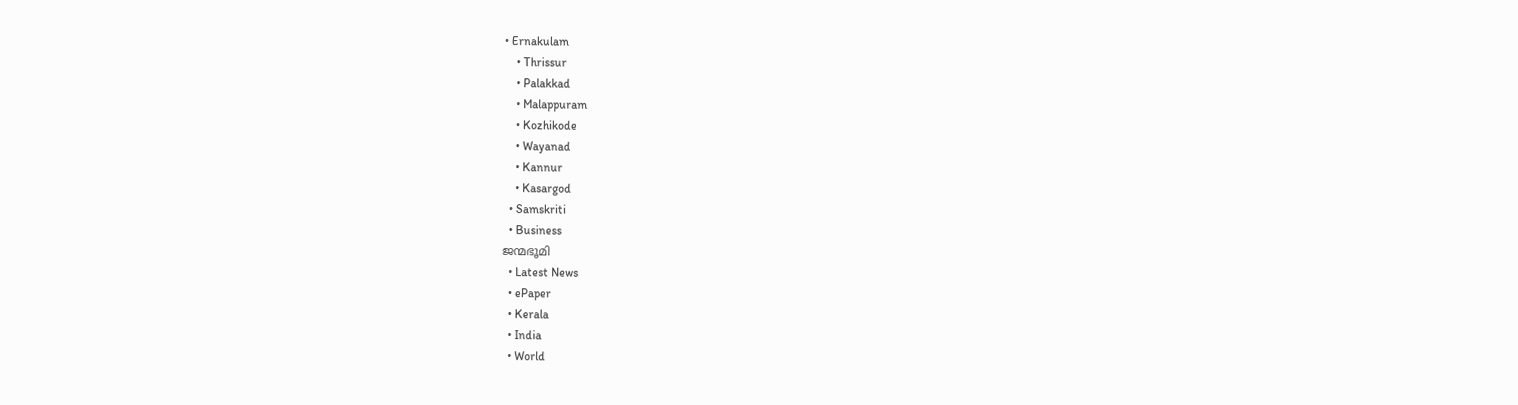• Ernakulam
    • Thrissur
    • Palakkad
    • Malappuram
    • Kozhikode
    • Wayanad
    • Kannur
    • Kasargod
  • Samskriti
  • Business
ജന്മഭൂമി
  • Latest News
  • ePaper
  • Kerala
  • India
  • World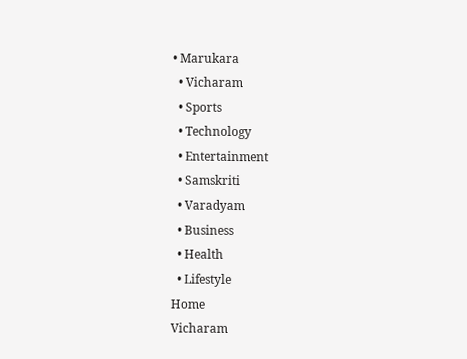• Marukara
  • Vicharam
  • Sports
  • Technology
  • Entertainment
  • Samskriti
  • Varadyam
  • Business
  • Health
  • Lifestyle
Home
Vicharam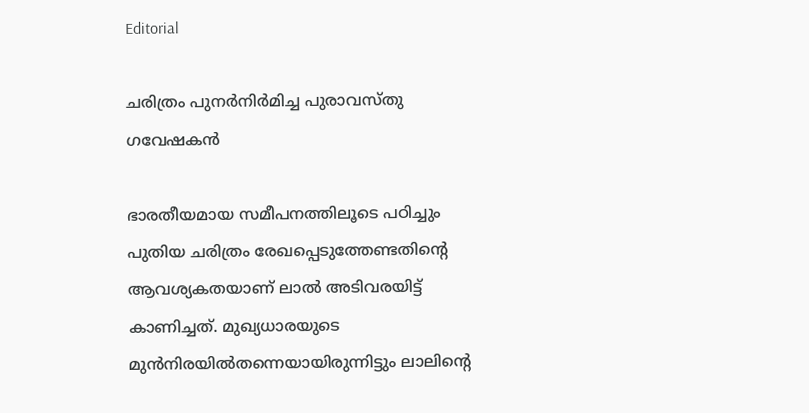Editorial

ചരിത്രം പുനര്‍നിര്‍മിച്ച പുരാവസ്തു ഗവേഷകന്‍

ഭാരതീയമായ സമീപനത്തിലൂടെ പഠിച്ചും പുതിയ ചരിത്രം രേഖപ്പെടുത്തേണ്ടതിന്റെ ആവശ്യകതയാണ് ലാല്‍ അടിവരയിട്ട് കാണിച്ചത്. മുഖ്യധാരയുടെ മുന്‍നിരയില്‍തന്നെയായിരുന്നിട്ടും ലാലിന്റെ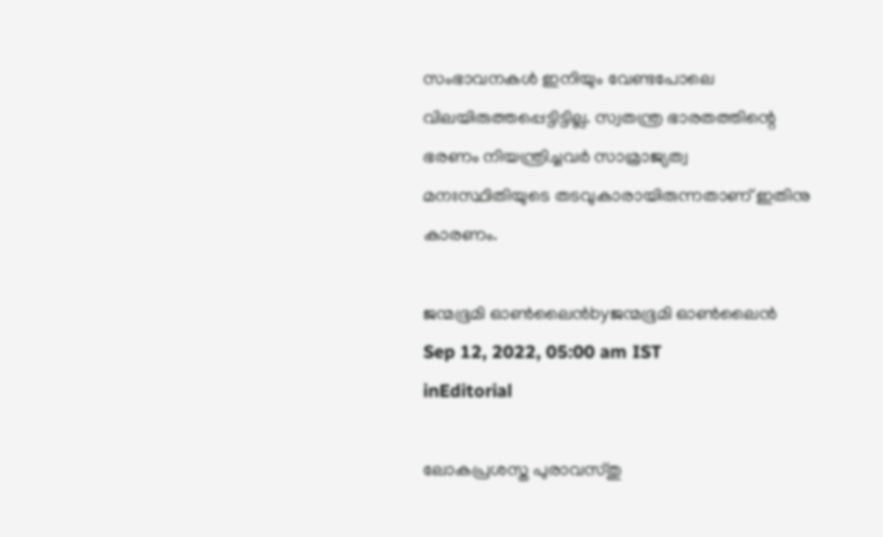സംഭാവനകള്‍ ഇനിയും വേണ്ടപോലെ വിലയിരുത്തപ്പെട്ടിട്ടില്ല. സ്വതന്ത്ര ഭാരതത്തിന്റെ ഭരണം നിയന്ത്രിച്ചവര്‍ സാമ്രാജ്യത്വ മനഃസ്ഥിതിയുടെ തടവുകാരായിരുന്നതാണ് ഇതിനു കാരണം.

ജന്മഭൂമി ഓണ്‍ലൈന്‍byജന്മഭൂമി ഓണ്‍ലൈന്‍
Sep 12, 2022, 05:00 am IST
inEditorial

ലോകപ്രശസ്ത പുരാവസ്തു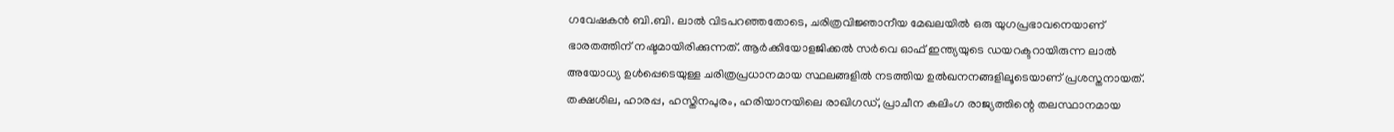ഗവേഷകന്‍ ബി.ബി. ലാല്‍ വിടപറഞ്ഞതോടെ, ചരിത്രവിജ്ഞാനീയ മേഖലയില്‍ ഒരു യുഗപ്രഭാവനെയാണ് ഭാരതത്തിന് നഷ്ടമായിരിക്കുന്നത്. ആര്‍ക്കിയോളജിക്കല്‍ സര്‍വെ ഓഫ് ഇന്ത്യയുടെ ഡയറക്ടറായിരുന്ന ലാല്‍ അയോധ്യ ഉള്‍പ്പെടെയുള്ള ചരിത്രപ്രധാനമായ സ്ഥലങ്ങളില്‍ നടത്തിയ ഉല്‍ഖനനങ്ങളിലൂടെയാണ് പ്രശസ്തനായത്. തക്ഷശില, ഹാരപ്പ, ഹസ്തിനപുരം, ഹരിയാനയിലെ രാഖിഗഡ്, പ്രാചീന കലിംഗ രാജ്യത്തിന്റെ തലസ്ഥാനമായ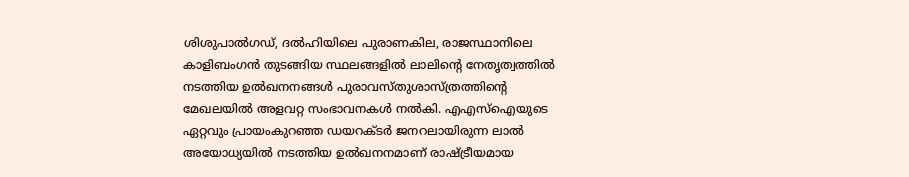ശിശുപാല്‍ഗഡ്, ദല്‍ഹിയിലെ പുരാണകില, രാജസ്ഥാനിലെ കാളിബംഗന്‍ തുടങ്ങിയ സ്ഥലങ്ങളില്‍ ലാലിന്റെ നേതൃത്വത്തില്‍ നടത്തിയ ഉല്‍ഖനനങ്ങള്‍ പുരാവസ്തുശാസ്ത്രത്തിന്റെ മേഖലയില്‍ അളവറ്റ സംഭാവനകള്‍ നല്‍കി. എഎസ്ഐയുടെ ഏറ്റവും പ്രായംകുറഞ്ഞ ഡയറക്ടര്‍ ജനറലായിരുന്ന ലാല്‍ അയോധ്യയില്‍ നടത്തിയ ഉല്‍ഖനനമാണ് രാഷ്‌ട്രീയമായ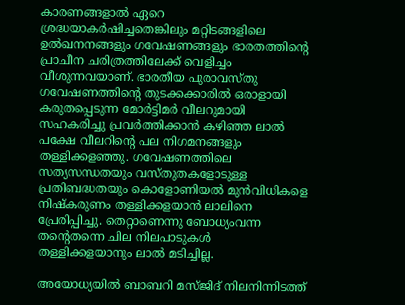കാരണങ്ങളാല്‍ ഏറെ ശ്രദ്ധയാകര്‍ഷിച്ചതെങ്കിലും മറ്റിടങ്ങളിലെ ഉല്‍ഖനനങ്ങളും ഗവേഷണങ്ങളും ഭാരതത്തിന്റെ പ്രാചീന ചരിത്രത്തിലേക്ക് വെളിച്ചം വീശുന്നവയാണ്. ഭാരതീയ പുരാവസ്തു ഗവേഷണത്തിന്റെ തുടക്കക്കാരില്‍ ഒരാളായി കരുതപ്പെടുന്ന മോര്‍ട്ടിമര്‍ വീലറുമായി സഹകരിച്ചു പ്രവര്‍ത്തിക്കാന്‍ കഴിഞ്ഞ ലാല്‍ പക്ഷേ വീലറിന്റെ പല നിഗമനങ്ങളും തള്ളിക്കളഞ്ഞു. ഗവേഷണത്തിലെ സത്യസന്ധതയും വസ്തുതകളോടുള്ള പ്രതിബദ്ധതയും കൊളോണിയല്‍ മുന്‍വിധികളെ നിഷ്‌കരുണം തള്ളിക്കളയാന്‍ ലാലിനെ പ്രേരിപ്പിച്ചു. തെറ്റാണെന്നു ബോധ്യംവന്ന തന്റെതന്നെ ചില നിലപാടുകള്‍  തള്ളിക്കളയാനും ലാല്‍ മടിച്ചില്ല.

അയോധ്യയില്‍ ബാബറി മസ്ജിദ് നിലനിന്നിടത്ത്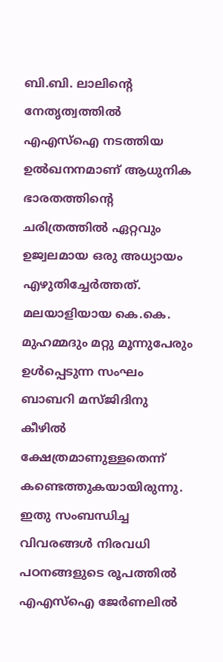ബി.ബി. ലാലിന്റെ നേതൃത്വത്തില്‍ എഎസ്ഐ നടത്തിയ ഉല്‍ഖനനമാണ് ആധുനിക ഭാരതത്തിന്റെ ചരിത്രത്തില്‍ ഏറ്റവും ഉജ്വലമായ ഒരു അധ്യായം എഴുതിച്ചേര്‍ത്തത്. മലയാളിയായ കെ.കെ. മുഹമ്മദും മറ്റു മൂന്നുപേരും ഉള്‍പ്പെടുന്ന സംഘം ബാബറി മസ്ജിദിനു കീഴില്‍ ക്ഷേത്രമാണുള്ളതെന്ന് കണ്ടെത്തുകയായിരുന്നു. ഇതു സംബന്ധിച്ച വിവരങ്ങള്‍ നിരവധി പഠനങ്ങളുടെ രൂപത്തില്‍ എഎസ്ഐ ജേര്‍ണലില്‍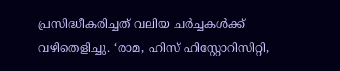പ്രസിദ്ധീകരിച്ചത് വലിയ ചര്‍ച്ചകള്‍ക്ക് വഴിതെളിച്ചു. ‘രാമ, ഹിസ് ഹിസ്റ്റോറിസിറ്റി,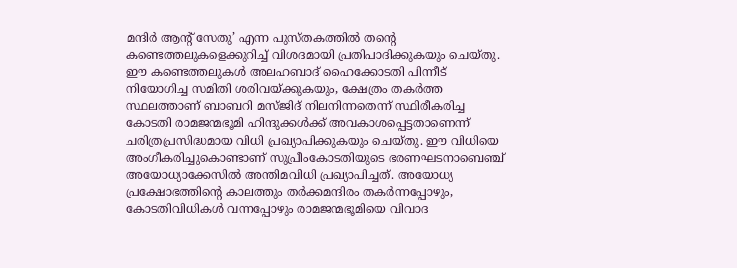മന്ദിര്‍ ആന്റ് സേതു’ എന്ന പുസ്തകത്തില്‍ തന്റെ കണ്ടെത്തലുകളെക്കുറിച്ച് വിശദമായി പ്രതിപാദിക്കുകയും ചെയ്തു. ഈ കണ്ടെത്തലുകള്‍ അലഹബാദ് ഹൈക്കോടതി പിന്നീട് നിയോഗിച്ച സമിതി ശരിവയ്‌ക്കുകയും, ക്ഷേത്രം തകര്‍ത്ത സ്ഥലത്താണ് ബാബറി മസ്ജിദ് നിലനിന്നതെന്ന് സ്ഥിരീകരിച്ച കോടതി രാമജന്മഭൂമി ഹിന്ദുക്കള്‍ക്ക് അവകാശപ്പെട്ടതാണെന്ന് ചരിത്രപ്രസിദ്ധമായ വിധി പ്രഖ്യാപിക്കുകയും ചെയ്തു. ഈ വിധിയെ അംഗീകരിച്ചുകൊണ്ടാണ് സുപ്രീംകോടതിയുടെ ഭരണഘടനാബെഞ്ച് അയോധ്യാക്കേസില്‍ അന്തിമവിധി പ്രഖ്യാപിച്ചത്. അയോധ്യ പ്രക്ഷോഭത്തിന്റെ കാലത്തും തര്‍ക്കമന്ദിരം തകര്‍ന്നപ്പോഴും, കോടതിവിധികള്‍ വന്നപ്പോഴും രാമജന്മഭൂമിയെ വിവാദ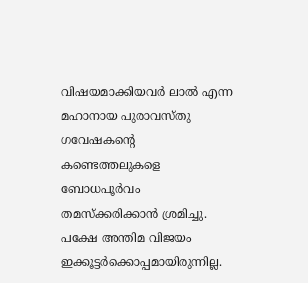വിഷയമാക്കിയവര്‍ ലാല്‍ എന്ന മഹാനായ പുരാവസ്തു ഗവേഷകന്റെ കണ്ടെത്തലുകളെ ബോധപൂര്‍വം തമസ്‌ക്കരിക്കാന്‍ ശ്രമിച്ചു. പക്ഷേ അന്തിമ വിജയം ഇക്കൂട്ടര്‍ക്കൊപ്പമായിരുന്നില്ല.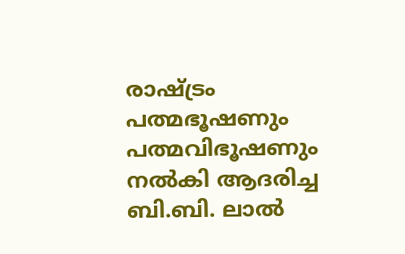രാഷ്‌ട്രം പത്മഭൂഷണും പത്മവിഭൂഷണും നല്‍കി ആദരിച്ച ബി.ബി. ലാല്‍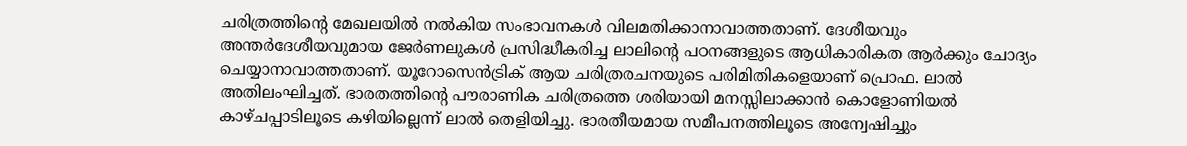ചരിത്രത്തിന്റെ മേഖലയില്‍ നല്‍കിയ സംഭാവനകള്‍ വിലമതിക്കാനാവാത്തതാണ്. ദേശീയവും അന്തര്‍ദേശീയവുമായ ജേര്‍ണലുകള്‍ പ്രസിദ്ധീകരിച്ച ലാലിന്റെ പഠനങ്ങളുടെ ആധികാരികത ആര്‍ക്കും ചോദ്യം ചെയ്യാനാവാത്തതാണ്. യൂറോസെന്‍ട്രിക് ആയ ചരിത്രരചനയുടെ പരിമിതികളെയാണ് പ്രൊഫ. ലാല്‍ അതിലംഘിച്ചത്. ഭാരതത്തിന്റെ പൗരാണിക ചരിത്രത്തെ ശരിയായി മനസ്സിലാക്കാന്‍ കൊളോണിയല്‍ കാഴ്ചപ്പാടിലൂടെ കഴിയില്ലെന്ന് ലാല്‍ തെളിയിച്ചു. ഭാരതീയമായ സമീപനത്തിലൂടെ അന്വേഷിച്ചും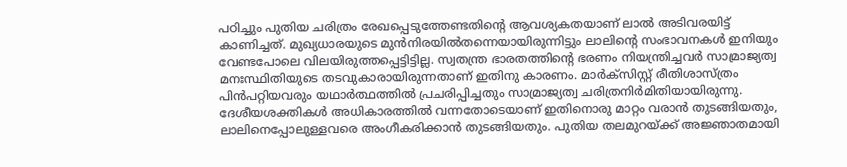പഠിച്ചും പുതിയ ചരിത്രം രേഖപ്പെടുത്തേണ്ടതിന്റെ ആവശ്യകതയാണ് ലാല്‍ അടിവരയിട്ട് കാണിച്ചത്. മുഖ്യധാരയുടെ മുന്‍നിരയില്‍തന്നെയായിരുന്നിട്ടും ലാലിന്റെ സംഭാവനകള്‍ ഇനിയും വേണ്ടപോലെ വിലയിരുത്തപ്പെട്ടിട്ടില്ല. സ്വതന്ത്ര ഭാരതത്തിന്റെ ഭരണം നിയന്ത്രിച്ചവര്‍ സാമ്രാജ്യത്വ മനഃസ്ഥിതിയുടെ തടവുകാരായിരുന്നതാണ് ഇതിനു കാരണം. മാര്‍ക്സിസ്റ്റ് രീതിശാസ്ത്രം പിന്‍പറ്റിയവരും യഥാര്‍ത്ഥത്തില്‍ പ്രചരിപ്പിച്ചതും സാമ്രാജ്യത്വ ചരിത്രനിര്‍മിതിയായിരുന്നു. ദേശീയശക്തികള്‍ അധികാരത്തില്‍ വന്നതോടെയാണ് ഇതിനൊരു മാറ്റം വരാന്‍ തുടങ്ങിയതും, ലാലിനെപ്പോലുള്ളവരെ അംഗീകരിക്കാന്‍ തുടങ്ങിയതും. പുതിയ തലമുറയ്‌ക്ക് അജ്ഞാതമായി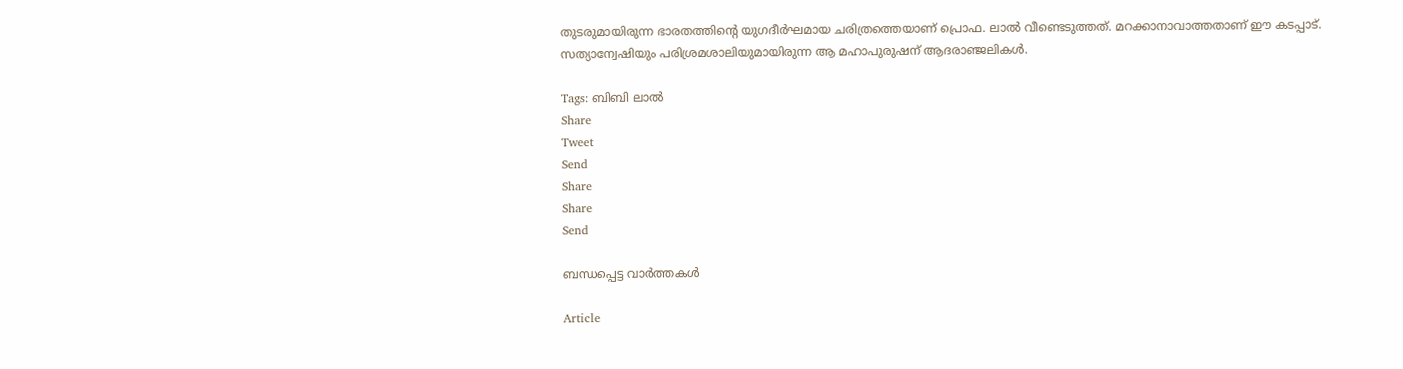തുടരുമായിരുന്ന ഭാരതത്തിന്റെ യുഗദീര്‍ഘമായ ചരിത്രത്തെയാണ് പ്രൊഫ. ലാല്‍ വീണ്ടെടുത്തത്. മറക്കാനാവാത്തതാണ് ഈ കടപ്പാട്. സത്യാന്വേഷിയും പരിശ്രമശാലിയുമായിരുന്ന ആ മഹാപുരുഷന് ആദരാഞ്ജലികള്‍.

Tags: ബിബി ലാല്‍
Share
Tweet
Send
Share
Share
Send

ബന്ധപ്പെട്ട വാര്‍ത്തകള്‍

Article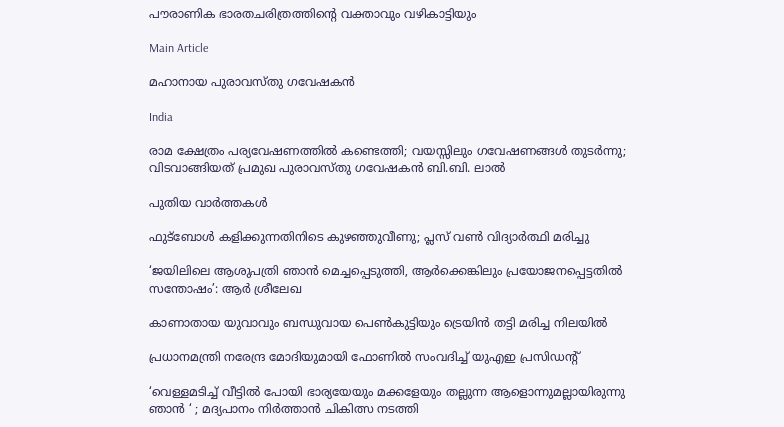പൗരാണിക ഭാരതചരിത്രത്തിന്റെ വക്താവും വഴികാട്ടിയും

Main Article

മഹാനായ പുരാവസ്തു ഗവേഷകന്‍

India

രാമ ക്ഷേത്രം പര്യവേഷണത്തില്‍ കണ്ടെത്തി; വയസ്സിലും ഗവേഷണങ്ങള്‍ തുടര്‍ന്നു; വിടവാങ്ങിയത് പ്രമുഖ പുരാവസ്തു ഗവേഷകന്‍ ബി.ബി. ലാല്‍

പുതിയ വാര്‍ത്തകള്‍

ഫുട്‌ബോൾ കളിക്കുന്നതിനിടെ കുഴഞ്ഞുവീണു; പ്ലസ് വൺ വിദ്യാർത്ഥി മരിച്ചു

‘ജയിലിലെ ആശുപത്രി ഞാന്‍ മെച്ചപ്പെടുത്തി, ആര്‍ക്കെങ്കിലും പ്രയോജനപ്പെട്ടതില്‍ സന്തോഷം’: ആര്‍ ശ്രീലേഖ

കാണാതായ യുവാവും ബന്ധുവായ പെണ്‍കുട്ടിയും ട്രെയിൻ തട്ടി മരിച്ച നിലയില്‍

പ്രധാനമന്ത്രി നരേന്ദ്ര മോദിയുമായി ഫോണിൽ സംവദിച്ച് യുഎഇ പ്രസിഡൻ്റ്

‘വെള്ളമടിച്ച് വീട്ടില്‍ പോയി ഭാര്യയേയും മക്കളേയും തല്ലുന്ന ആളൊന്നുമല്ലായിരുന്നു ഞാൻ ‘ ; മദ്യപാനം നിർത്താൻ ചികിത്സ നടത്തി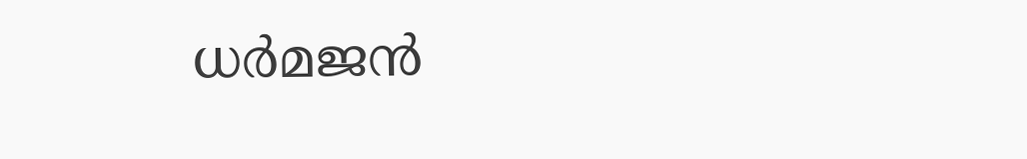ധര്‍മജന്‍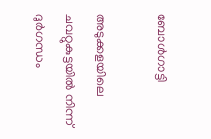ബോള്‍ഗാട്ടി

അടുക്കളയിലെ ചവറ്റുകുട്ടയിൽ നിന്ന് ദുർഗന്ധം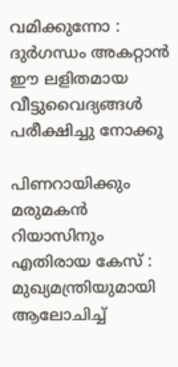വമിക്കുന്നോ : ദുർഗന്ധം അകറ്റാൻ ഈ ലളിതമായ വീട്ടുവൈദ്യങ്ങൾ പരീക്ഷിച്ചു നോക്കൂ

പിണറായിക്കും മരുമകൻ റിയാസിനും എതിരായ കേസ് : മുഖ്യമന്ത്രിയുമായി ആലോചിച്ച്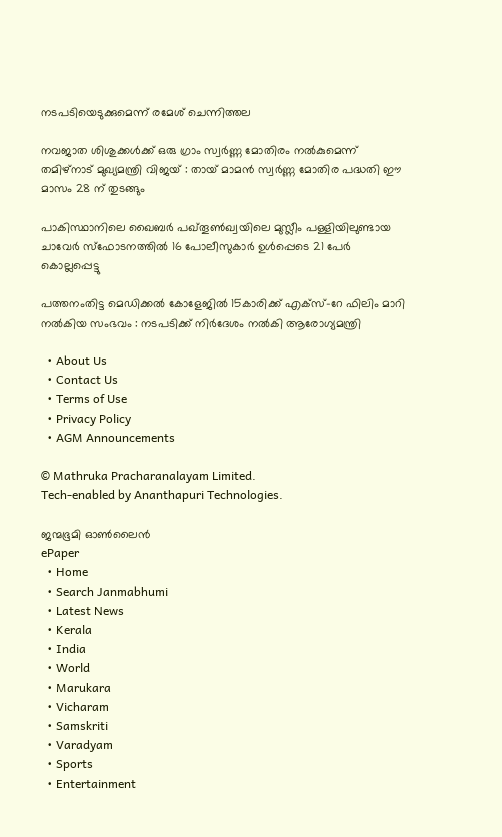നടപടിയെടുക്കുമെന്ന് രമേശ് ചെന്നിത്തല

നവജാത ശിശുക്കൾക്ക് ഒരു ഗ്രാം സ്വർണ്ണ മോതിരം നൽകുമെന്ന് തമിഴ്‌നാട് മുഖ്യമന്ത്രി വിജയ് : തായ് മാമൻ സ്വർണ്ണ മോതിര പദ്ധതി ഈ മാസം 28 ന് തുടങ്ങും

പാകിസ്ഥാനിലെ ഖൈബർ പഖ്തൂൺഖ്വയിലെ മുസ്ലീം പള്ളിയിലുണ്ടായ ചാവേർ സ്ഫോടനത്തിൽ 16 പോലീസുകാർ ഉൾപ്പെടെ 21 പേർ കൊല്ലപ്പെട്ടു

പത്തനംതിട്ട മെഡിക്കൽ കോളേജിൽ 15കാരിക്ക് എക്സ്-റേ ഫിലിം മാറി നൽകിയ സംഭവം : നടപടിക്ക് നിര്‍ദേശം നല്‍കി ആരോഗ്യമന്ത്രി

  • About Us
  • Contact Us
  • Terms of Use
  • Privacy Policy
  • AGM Announcements

© Mathruka Pracharanalayam Limited.
Tech-enabled by Ananthapuri Technologies.

ജന്മഭൂമി ഓണ്‍ലൈന്‍
ePaper
  • Home
  • Search Janmabhumi
  • Latest News
  • Kerala
  • India
  • World
  • Marukara
  • Vicharam
  • Samskriti
  • Varadyam
  • Sports
  • Entertainment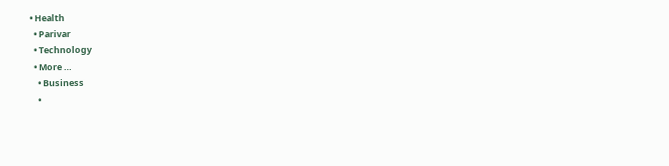• Health
  • Parivar
  • Technology
  • More …
    • Business
    •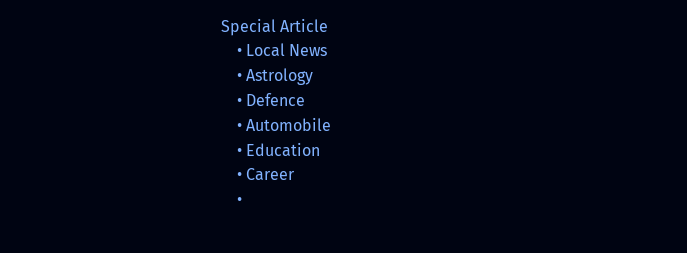Special Article
    • Local News
    • Astrology
    • Defence
    • Automobile
    • Education
    • Career
    •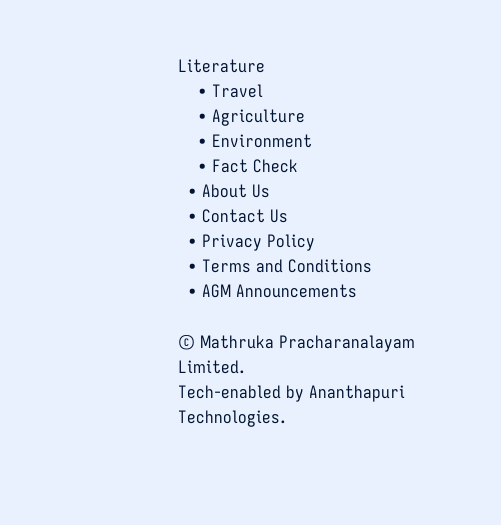Literature
    • Travel
    • Agriculture
    • Environment
    • Fact Check
  • About Us
  • Contact Us
  • Privacy Policy
  • Terms and Conditions
  • AGM Announcements

© Mathruka Pracharanalayam Limited.
Tech-enabled by Ananthapuri Technologies.